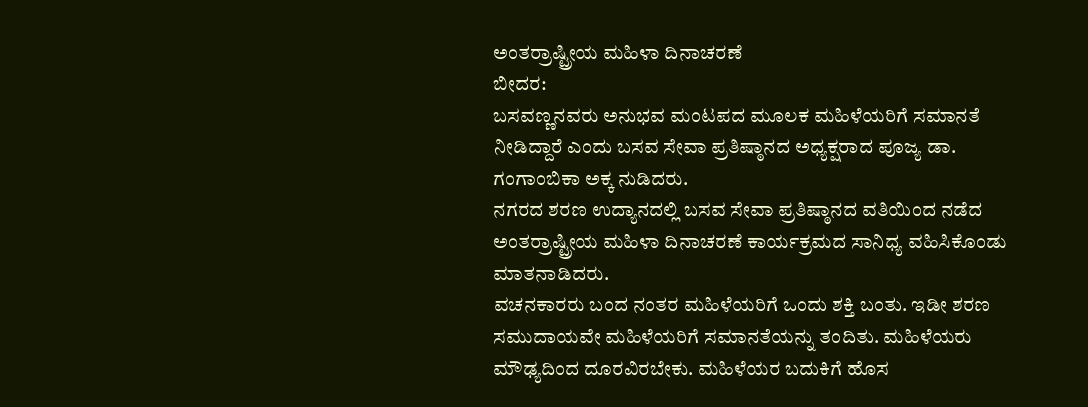ಅಂತರ್ರಾಷ್ಟ್ರೀಯ ಮಹಿಳಾ ದಿನಾಚರಣೆ
ಬೀದರ:
ಬಸವಣ್ಣನವರು ಅನುಭವ ಮಂಟಪದ ಮೂಲಕ ಮಹಿಳೆಯರಿಗೆ ಸಮಾನತೆ ನೀಡಿದ್ದಾರೆ ಎಂದು ಬಸವ ಸೇವಾ ಪ್ರತಿಷ್ಠಾನದ ಅಧ್ಯಕ್ಷರಾದ ಪೂಜ್ಯ ಡಾ. ಗಂಗಾಂಬಿಕಾ ಅಕ್ಕ ನುಡಿದರು.
ನಗರದ ಶರಣ ಉದ್ಯಾನದಲ್ಲಿ ಬಸವ ಸೇವಾ ಪ್ರತಿಷ್ಠಾನದ ವತಿಯಿಂದ ನಡೆದ ಅಂತರ್ರಾಷ್ಟ್ರೀಯ ಮಹಿಳಾ ದಿನಾಚರಣೆ ಕಾರ್ಯಕ್ರಮದ ಸಾನಿಧ್ಯ ವಹಿಸಿಕೊಂಡು ಮಾತನಾಡಿದರು.
ವಚನಕಾರರು ಬಂದ ನಂತರ ಮಹಿಳೆಯರಿಗೆ ಒಂದು ಶಕ್ತಿ ಬಂತು. ಇಡೀ ಶರಣ ಸಮುದಾಯವೇ ಮಹಿಳೆಯರಿಗೆ ಸಮಾನತೆಯನ್ನು ತಂದಿತು. ಮಹಿಳೆಯರು ಮೌಢ್ಯದಿಂದ ದೂರವಿರಬೇಕು. ಮಹಿಳೆಯರ ಬದುಕಿಗೆ ಹೊಸ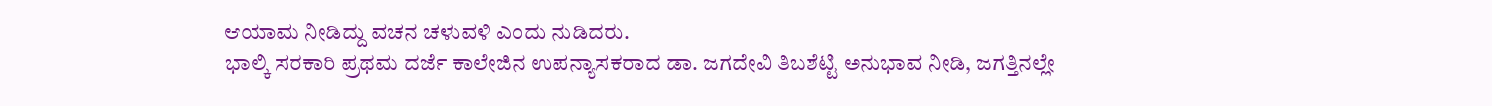ಆಯಾಮ ನೀಡಿದ್ದು ವಚನ ಚಳುವಳಿ ಎಂದು ನುಡಿದರು.
ಭಾಲ್ಕಿ ಸರಕಾರಿ ಪ್ರಥಮ ದರ್ಜೆ ಕಾಲೇಜಿನ ಉಪನ್ಯಾಸಕರಾದ ಡಾ. ಜಗದೇವಿ ತಿಬಶೆಟ್ಟಿ ಅನುಭಾವ ನೀಡಿ, ಜಗತ್ತಿನಲ್ಲೇ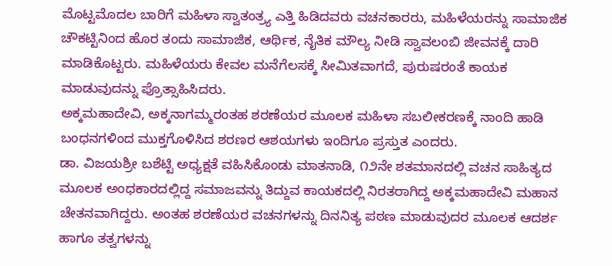ಮೊಟ್ಟಮೊದಲ ಬಾರಿಗೆ ಮಹಿಳಾ ಸ್ವಾತಂತ್ರ್ಯ ಎತ್ತಿ ಹಿಡಿದವರು ವಚನಕಾರರು, ಮಹಿಳೆಯರನ್ನು ಸಾಮಾಜಿಕ ಚೌಕಟ್ಟಿನಿಂದ ಹೊರ ತಂದು ಸಾಮಾಜಿಕ, ಆರ್ಥಿಕ, ನೈತಿಕ ಮೌಲ್ಯ ನೀಡಿ ಸ್ವಾವಲಂಬಿ ಜೀವನಕ್ಕೆ ದಾರಿ ಮಾಡಿಕೊಟ್ಟರು. ಮಹಿಳೆಯರು ಕೇವಲ ಮನೆಗೆಲಸಕ್ಕೆ ಸೀಮಿತವಾಗದೆ, ಪುರುಷರಂತೆ ಕಾಯಕ ಮಾಡುವುದನ್ನು ಪ್ರೊತ್ಸಾಹಿಸಿದರು.
ಅಕ್ಕಮಹಾದೇವಿ, ಅಕ್ಕನಾಗಮ್ಮರಂತಹ ಶರಣೆಯರ ಮೂಲಕ ಮಹಿಳಾ ಸಬಲೀಕರಣಕ್ಕೆ ನಾಂದಿ ಹಾಡಿ ಬಂಧನಗಳಿಂದ ಮುಕ್ತಗೊಳಿಸಿದ ಶರಣರ ಆಶಯಗಳು ಇಂದಿಗೂ ಪ್ರಸ್ತುತ ಎಂದರು.
ಡಾ. ವಿಜಯಶ್ರೀ ಬಶೆಟ್ಟಿ ಅಧ್ಯಕ್ಷತೆ ವಹಿಸಿಕೊಂಡು ಮಾತನಾಡಿ, ೧೨ನೇ ಶತಮಾನದಲ್ಲಿ ವಚನ ಸಾಹಿತ್ಯದ ಮೂಲಕ ಅಂಧಕಾರದಲ್ಲಿದ್ದ ಸಮಾಜವನ್ನು ತಿದ್ದುವ ಕಾಯಕದಲ್ಲಿ ನಿರತರಾಗಿದ್ದ ಅಕ್ಕಮಹಾದೇವಿ ಮಹಾನ ಚೇತನವಾಗಿದ್ದರು. ಅಂತಹ ಶರಣೆಯರ ವಚನಗಳನ್ನು ದಿನನಿತ್ಯ ಪಠಣ ಮಾಡುವುದರ ಮೂಲಕ ಆದರ್ಶ ಹಾಗೂ ತತ್ವಗಳನ್ನು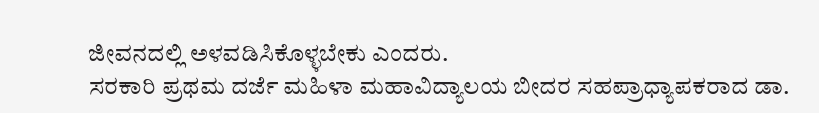ಜೀವನದಲ್ಲಿ ಅಳವಡಿಸಿಕೊಳ್ಳಬೇಕು ಎಂದರು.
ಸರಕಾರಿ ಪ್ರಥಮ ದರ್ಜೆ ಮಹಿಳಾ ಮಹಾವಿದ್ಯಾಲಯ ಬೀದರ ಸಹಪ್ರಾಧ್ಯಾಪಕರಾದ ಡಾ.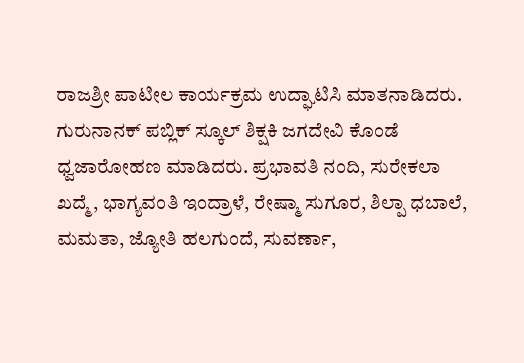ರಾಜಶ್ರೀ ಪಾಟೀಲ ಕಾರ್ಯಕ್ರಮ ಉದ್ಘಾಟಿಸಿ ಮಾತನಾಡಿದರು.
ಗುರುನಾನಕ್ ಪಬ್ಲಿಕ್ ಸ್ಕೂಲ್ ಶಿಕ್ಷಕಿ ಜಗದೇವಿ ಕೊಂಡೆ ಧ್ವಜಾರೋಹಣ ಮಾಡಿದರು. ಪ್ರಭಾವತಿ ನಂದಿ, ಸುರೇಕಲಾ ಖದ್ಮೆ, ಭಾಗ್ಯವಂತಿ ಇಂದ್ರಾಳೆ, ರೇಷ್ಮಾ ಸುಗೂರ, ಶಿಲ್ಪಾ ಧಬಾಲೆ, ಮಮತಾ, ಜ್ಯೋತಿ ಹಲಗುಂದೆ, ಸುವರ್ಣಾ,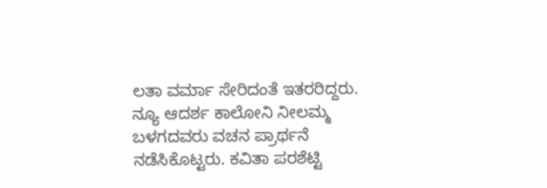ಲತಾ ವರ್ಮಾ ಸೇರಿದಂತೆ ಇತರರಿದ್ದರು.
ನ್ಯೂ ಆದರ್ಶ ಕಾಲೋನಿ ನೀಲಮ್ಮ ಬಳಗದವರು ವಚನ ಪ್ರಾರ್ಥನೆ ನಡೆಸಿಕೊಟ್ಟರು. ಕವಿತಾ ಪರಶೆಟ್ಟಿ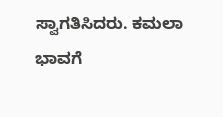ಸ್ವಾಗತಿಸಿದರು. ಕಮಲಾ ಭಾವಗೆ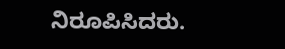ನಿರೂಪಿಸಿದರು.